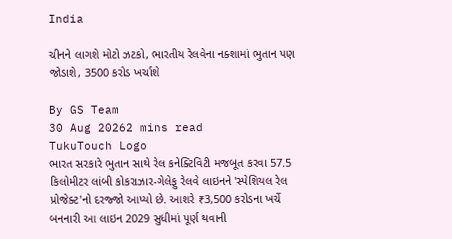India

ચીનને લાગશે મોટો ઝટકો, ભારતીય રેલવેના નક્શામાં ભુતાન પણ જોડાશે, 3500 કરોડ ખર્ચાશે

By GS Team
30 Aug 20262 mins read
TukuTouch Logo
ભારત સરકારે ભુતાન સાથે રેલ કનેક્ટિવિટી મજબૂત કરવા 57.5 કિલોમીટર લાંબી કોકરાઝાર-ગેલેફુ રેલવે લાઇનને 'સ્પેશિયલ રેલ પ્રોજેક્ટ'નો દરજ્જો આપ્યો છે. આશરે ₹3,500 કરોડના ખર્ચે બનનારી આ લાઇન 2029 સુધીમાં પૂર્ણ થવાની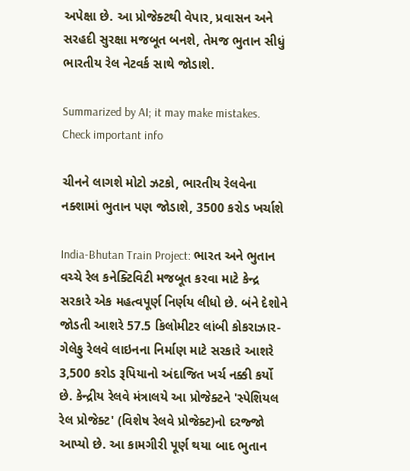અપેક્ષા છે. આ પ્રોજેક્ટથી વેપાર, પ્રવાસન અને સરહદી સુરક્ષા મજબૂત બનશે, તેમજ ભુતાન સીધું ભારતીય રેલ નેટવર્ક સાથે જોડાશે.

Summarized by AI; it may make mistakes. Check important info

ચીનને લાગશે મોટો ઝટકો, ભારતીય રેલવેના નક્શામાં ભુતાન પણ જોડાશે, 3500 કરોડ ખર્ચાશે

India-Bhutan Train Project: ભારત અને ભુતાન વચ્ચે રેલ કનેક્ટિવિટી મજબૂત કરવા માટે કેન્દ્ર સરકારે એક મહત્વપૂર્ણ નિર્ણય લીધો છે. બંને દેશોને જોડતી આશરે 57.5 કિલોમીટર લાંબી કોકરાઝાર-ગેલેફુ રેલવે લાઇનના નિર્માણ માટે સરકારે આશરે 3,500 કરોડ રૂપિયાનો અંદાજિત ખર્ચ નક્કી કર્યો છે. કેન્દ્રીય રેલવે મંત્રાલયે આ પ્રોજેક્ટને 'સ્પેશિયલ રેલ પ્રોજેક્ટ' (વિશેષ રેલવે પ્રોજેક્ટ)નો દરજ્જો આપ્યો છે. આ કામગીરી પૂર્ણ થયા બાદ ભુતાન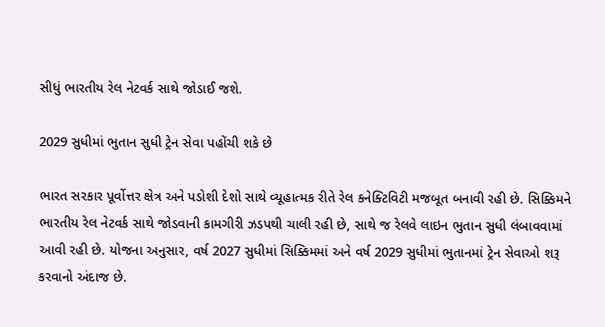સીધું ભારતીય રેલ નેટવર્ક સાથે જોડાઈ જશે.

2029 સુધીમાં ભુતાન સુધી ટ્રેન સેવા પહોંચી શકે છે

ભારત સરકાર પૂર્વોત્તર ક્ષેત્ર અને પડોશી દેશો સાથે વ્યૂહાત્મક રીતે રેલ કનેક્ટિવિટી મજબૂત બનાવી રહી છે. સિક્કિમને ભારતીય રેલ નેટવર્ક સાથે જોડવાની કામગીરી ઝડપથી ચાલી રહી છે, સાથે જ રેલવે લાઇન ભુતાન સુધી લંબાવવામાં આવી રહી છે. યોજના અનુસાર, વર્ષ 2027 સુધીમાં સિક્કિમમાં અને વર્ષ 2029 સુધીમાં ભુતાનમાં ટ્રેન સેવાઓ શરૂ કરવાનો અંદાજ છે.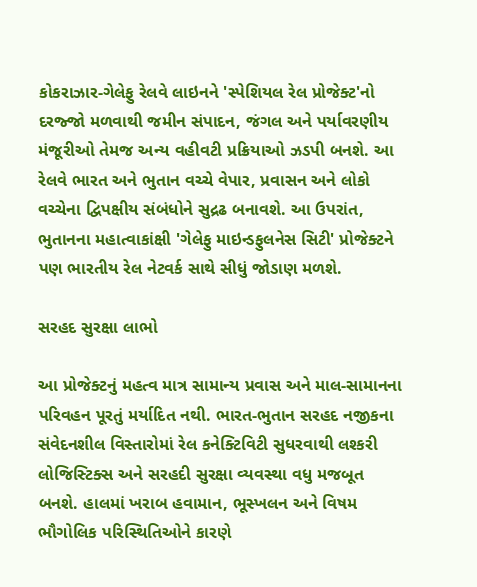કોકરાઝાર-ગેલેફુ રેલવે લાઇનને 'સ્પેશિયલ રેલ પ્રોજેક્ટ'નો દરજ્જો મળવાથી જમીન સંપાદન, જંગલ અને પર્યાવરણીય મંજૂરીઓ તેમજ અન્ય વહીવટી પ્રક્રિયાઓ ઝડપી બનશે. આ રેલવે ભારત અને ભુતાન વચ્ચે વેપાર, પ્રવાસન અને લોકો વચ્ચેના દ્વિપક્ષીય સંબંધોને સુદ્રઢ બનાવશે. આ ઉપરાંત, ભુતાનના મહાત્વાકાંક્ષી 'ગેલેફુ માઇન્ડફુલનેસ સિટી' પ્રોજેક્ટને પણ ભારતીય રેલ નેટવર્ક સાથે સીધું જોડાણ મળશે.

સરહદ સુરક્ષા લાભો

આ પ્રોજેક્ટનું મહત્વ માત્ર સામાન્ય પ્રવાસ અને માલ-સામાનના પરિવહન પૂરતું મર્યાદિત નથી. ભારત-ભુતાન સરહદ નજીકના સંવેદનશીલ વિસ્તારોમાં રેલ કનેક્ટિવિટી સુધરવાથી લશ્કરી લોજિસ્ટિક્સ અને સરહદી સુરક્ષા વ્યવસ્થા વધુ મજબૂત બનશે. હાલમાં ખરાબ હવામાન, ભૂસ્ખલન અને વિષમ ભૌગોલિક પરિસ્થિતિઓને કારણે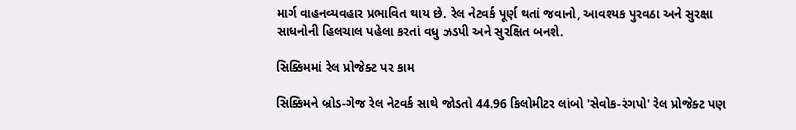માર્ગ વાહનવ્યવહાર પ્રભાવિત થાય છે. રેલ નેટવર્ક પૂર્ણ થતાં જવાનો, આવશ્યક પુરવઠા અને સુરક્ષા સાધનોની હિલચાલ પહેલા કરતાં વધુ ઝડપી અને સુરક્ષિત બનશે.

સિક્કિમમાં રેલ પ્રોજેક્ટ પર કામ

સિક્કિમને બ્રોડ-ગેજ રેલ નેટવર્ક સાથે જોડતો 44.96 કિલોમીટર લાંબો 'સેવોક-રંગપો' રેલ પ્રોજેક્ટ પણ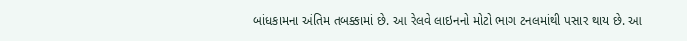બાંધકામના અંતિમ તબક્કામાં છે. આ રેલવે લાઇનનો મોટો ભાગ ટનલમાંથી પસાર થાય છે. આ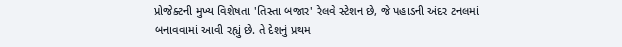પ્રોજેક્ટની મુખ્ય વિશેષતા 'તિસ્તા બજાર' રેલવે સ્ટેશન છે, જે પહાડની અંદર ટનલમાં બનાવવામાં આવી રહ્યું છે. તે દેશનું પ્રથમ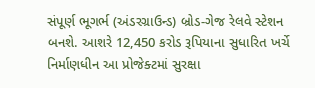સંપૂર્ણ ભૂગર્ભ (અંડરગ્રાઉન્ડ) બ્રોડ-ગેજ રેલવે સ્ટેશન બનશે. આશરે 12,450 કરોડ રૂપિયાના સુધારિત ખર્ચે નિર્માણધીન આ પ્રોજેક્ટમાં સુરક્ષા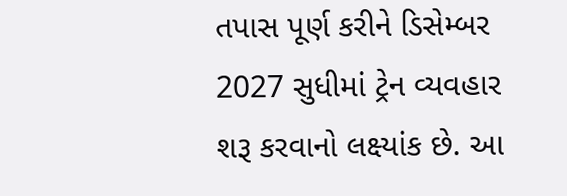તપાસ પૂર્ણ કરીને ડિસેમ્બર 2027 સુધીમાં ટ્રેન વ્યવહાર શરૂ કરવાનો લક્ષ્યાંક છે. આ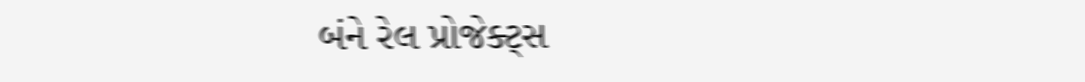બંને રેલ પ્રોજેક્ટ્સ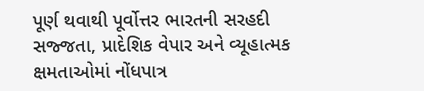પૂર્ણ થવાથી પૂર્વોત્તર ભારતની સરહદી સજ્જતા, પ્રાદેશિક વેપાર અને વ્યૂહાત્મક ક્ષમતાઓમાં નોંધપાત્ર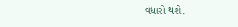વધારો થશે.